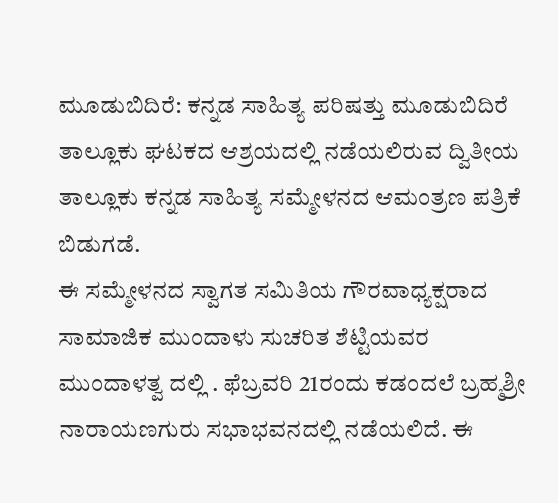ಮೂಡುಬಿದಿರೆ: ಕನ್ನಡ ಸಾಹಿತ್ಯ ಪರಿಷತ್ತು ಮೂಡುಬಿದಿರೆ ತಾಲ್ಲೂಕು ಘಟಕದ ಆಶ್ರಯದಲ್ಲಿ ನಡೆಯಲಿರುವ ದ್ವಿತೀಯ ತಾಲ್ಲೂಕು ಕನ್ನಡ ಸಾಹಿತ್ಯ ಸಮ್ಮೇಳನದ ಆಮಂತ್ರಣ ಪತ್ರಿಕೆ ಬಿಡುಗಡೆ.
ಈ ಸಮ್ಮೇಳನದ ಸ್ವಾಗತ ಸಮಿತಿಯ ಗೌರವಾಧ್ಯಕ್ಷರಾದ ಸಾಮಾಜಿಕ ಮುಂದಾಳು ಸುಚರಿತ ಶೆಟ್ಟಿಯವರ ಮುಂದಾಳತ್ವ ದಲ್ಲಿ . ಫೆಬ್ರವರಿ 21ರಂದು ಕಡಂದಲೆ ಬ್ರಹ್ಮಶ್ರೀ ನಾರಾಯಣಗುರು ಸಭಾಭವನದಲ್ಲಿ ನಡೆಯಲಿದೆ. ಈ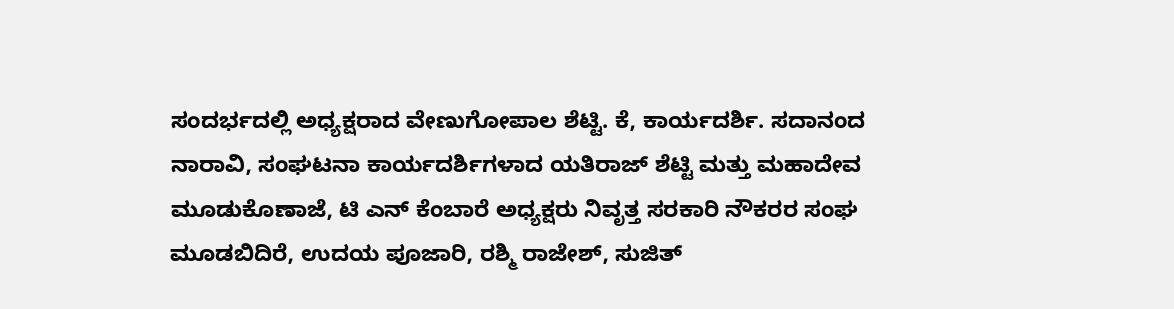ಸಂದರ್ಭದಲ್ಲಿ ಅಧ್ಯಕ್ಷರಾದ ವೇಣುಗೋಪಾಲ ಶೆಟ್ಟಿ. ಕೆ, ಕಾರ್ಯದರ್ಶಿ. ಸದಾನಂದ ನಾರಾವಿ, ಸಂಘಟನಾ ಕಾರ್ಯದರ್ಶಿಗಳಾದ ಯತಿರಾಜ್ ಶೆಟ್ಟಿ ಮತ್ತು ಮಹಾದೇವ ಮೂಡುಕೊಣಾಜೆ, ಟಿ ಎನ್ ಕೆಂಬಾರೆ ಅಧ್ಯಕ್ಷರು ನಿವೃತ್ತ ಸರಕಾರಿ ನೌಕರರ ಸಂಘ ಮೂಡಬಿದಿರೆ, ಉದಯ ಪೂಜಾರಿ, ರಶ್ಮಿ ರಾಜೇಶ್, ಸುಜಿತ್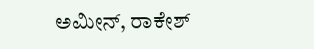ಅಮೀನ್, ರಾಕೇಶ್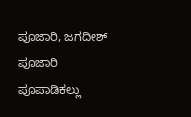ಪೂಜಾರಿ, ಜಗದೀಶ್ ಪೂಜಾರಿ ಪೂಪಾಡಿಕಲ್ಲು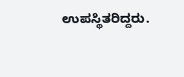ಉಪಸ್ಥಿತರಿದ್ದರು.